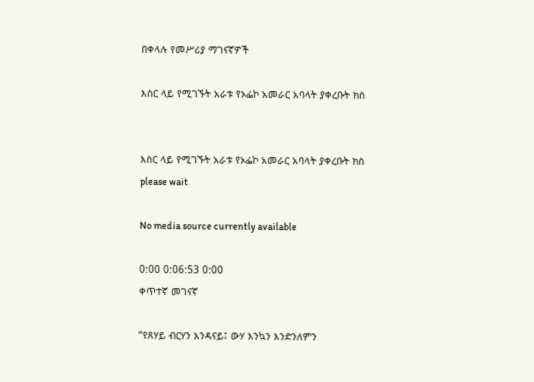በቀላሉ የመሥሪያ ማገናኛዎች

እስር ላይ የሚገኙት አራቱ የኦፌኮ አመራር አባላት ያቀረቡት ክስ


እስር ላይ የሚገኙት አራቱ የኦፌኮ አመራር አባላት ያቀረቡት ክስ
please wait

No media source currently available

0:00 0:06:53 0:00
ቀጥተኛ መገናኛ

“የጸሃይ ብርሃን እንዳናይ፤ ውሃ እንኳን እንድንለምን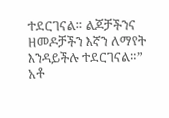ተደርገናል። ልጆቻችንና ዘመዶቻችን እኛን ለማየት እንዳይችሉ ተደርገናል።” አቶ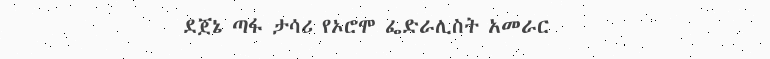ደጀኔ ጣፋ ታሳሪ የኦሮሞ ፌድራሊስት አመራር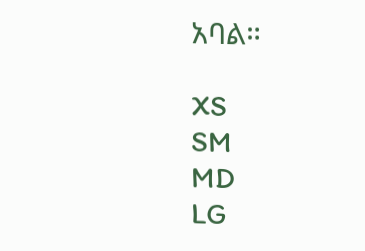አባል።

XS
SM
MD
LG